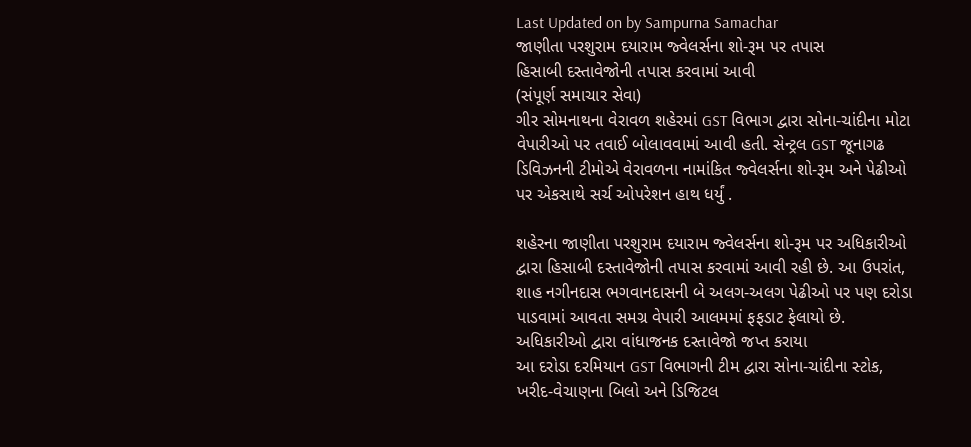Last Updated on by Sampurna Samachar
જાણીતા પરશુરામ દયારામ જ્વેલર્સના શો-રૂમ પર તપાસ
હિસાબી દસ્તાવેજોની તપાસ કરવામાં આવી
(સંપૂર્ણ સમાચાર સેવા)
ગીર સોમનાથના વેરાવળ શહેરમાં GST વિભાગ દ્વારા સોના-ચાંદીના મોટા વેપારીઓ પર તવાઈ બોલાવવામાં આવી હતી. સેન્ટ્રલ GST જૂનાગઢ ડિવિઝનની ટીમોએ વેરાવળના નામાંકિત જ્વેલર્સના શો-રૂમ અને પેઢીઓ પર એકસાથે સર્ચ ઓપરેશન હાથ ધર્યું .

શહેરના જાણીતા પરશુરામ દયારામ જ્વેલર્સના શો-રૂમ પર અધિકારીઓ દ્વારા હિસાબી દસ્તાવેજોની તપાસ કરવામાં આવી રહી છે. આ ઉપરાંત, શાહ નગીનદાસ ભગવાનદાસની બે અલગ-અલગ પેઢીઓ પર પણ દરોડા પાડવામાં આવતા સમગ્ર વેપારી આલમમાં ફફડાટ ફેલાયો છે.
અધિકારીઓ દ્વારા વાંધાજનક દસ્તાવેજો જપ્ત કરાયા
આ દરોડા દરમિયાન GST વિભાગની ટીમ દ્વારા સોના-ચાંદીના સ્ટોક, ખરીદ-વેચાણના બિલો અને ડિજિટલ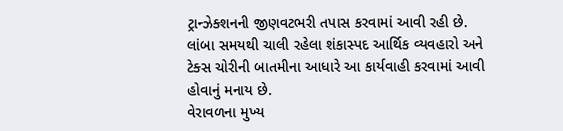ટ્રાન્ઝેક્શનની જીણવટભરી તપાસ કરવામાં આવી રહી છે. લાંબા સમયથી ચાલી રહેલા શંકાસ્પદ આર્થિક વ્યવહારો અને ટેક્સ ચોરીની બાતમીના આધારે આ કાર્યવાહી કરવામાં આવી હોવાનું મનાય છે.
વેરાવળના મુખ્ય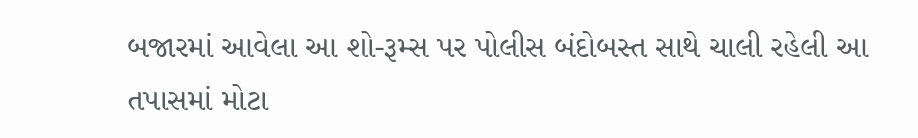બજારમાં આવેલા આ શો-રૂમ્સ પર પોલીસ બંદોબસ્ત સાથે ચાલી રહેલી આ તપાસમાં મોટા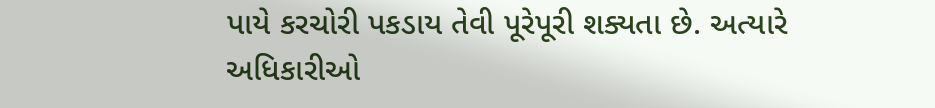પાયે કરચોરી પકડાય તેવી પૂરેપૂરી શક્યતા છે. અત્યારે અધિકારીઓ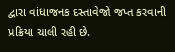દ્વારા વાંધાજનક દસ્તાવેજો જપ્ત કરવાની પ્રક્રિયા ચાલી રહી છે.